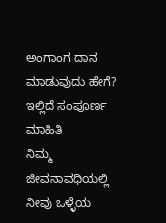ಅಂಗಾಂಗ ದಾನ ಮಾಡುವುದು ಹೇಗೆ? ಇಲ್ಲಿದೆ ಸಂಪೂರ್ಣ ಮಾಹಿತಿ
ನಿಮ್ಮ ಜೀವನಾವಧಿಯಲ್ಲಿ ನೀವು ಒಳ್ಳೆಯ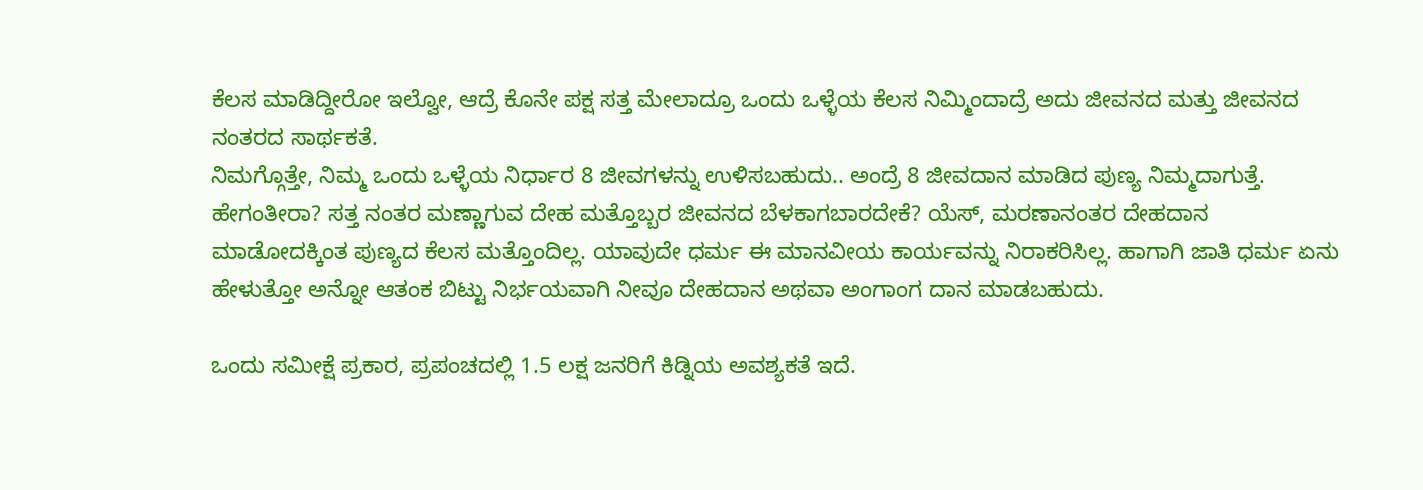ಕೆಲಸ ಮಾಡಿದ್ದೀರೋ ಇಲ್ವೋ, ಆದ್ರೆ ಕೊನೇ ಪಕ್ಷ ಸತ್ತ ಮೇಲಾದ್ರೂ ಒಂದು ಒಳ್ಳೆಯ ಕೆಲಸ ನಿಮ್ಮಿಂದಾದ್ರೆ ಅದು ಜೀವನದ ಮತ್ತು ಜೀವನದ ನಂತರದ ಸಾರ್ಥಕತೆ.
ನಿಮಗ್ಗೊತ್ತೇ, ನಿಮ್ಮ ಒಂದು ಒಳ್ಳೆಯ ನಿರ್ಧಾರ 8 ಜೀವಗಳನ್ನು ಉಳಿಸಬಹುದು.. ಅಂದ್ರೆ 8 ಜೀವದಾನ ಮಾಡಿದ ಪುಣ್ಯ ನಿಮ್ಮದಾಗುತ್ತೆ. ಹೇಗಂತೀರಾ? ಸತ್ತ ನಂತರ ಮಣ್ಣಾಗುವ ದೇಹ ಮತ್ತೊಬ್ಬರ ಜೀವನದ ಬೆಳಕಾಗಬಾರದೇಕೆ? ಯೆಸ್, ಮರಣಾನಂತರ ದೇಹದಾನ ಮಾಡೋದಕ್ಕಿಂತ ಪುಣ್ಯದ ಕೆಲಸ ಮತ್ತೊಂದಿಲ್ಲ. ಯಾವುದೇ ಧರ್ಮ ಈ ಮಾನವೀಯ ಕಾರ್ಯವನ್ನು ನಿರಾಕರಿಸಿಲ್ಲ. ಹಾಗಾಗಿ ಜಾತಿ ಧರ್ಮ ಏನು ಹೇಳುತ್ತೋ ಅನ್ನೋ ಆತಂಕ ಬಿಟ್ಟು ನಿರ್ಭಯವಾಗಿ ನೀವೂ ದೇಹದಾನ ಅಥವಾ ಅಂಗಾಂಗ ದಾನ ಮಾಡಬಹುದು.

ಒಂದು ಸಮೀಕ್ಷೆ ಪ್ರಕಾರ, ಪ್ರಪಂಚದಲ್ಲಿ 1.5 ಲಕ್ಷ ಜನರಿಗೆ ಕಿಡ್ನಿಯ ಅವಶ್ಯಕತೆ ಇದೆ.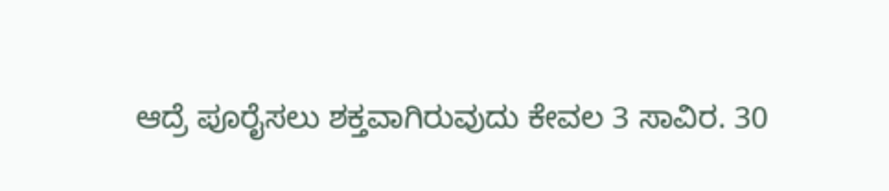ಆದ್ರೆ ಪೂರೈಸಲು ಶಕ್ತವಾಗಿರುವುದು ಕೇವಲ 3 ಸಾವಿರ. 30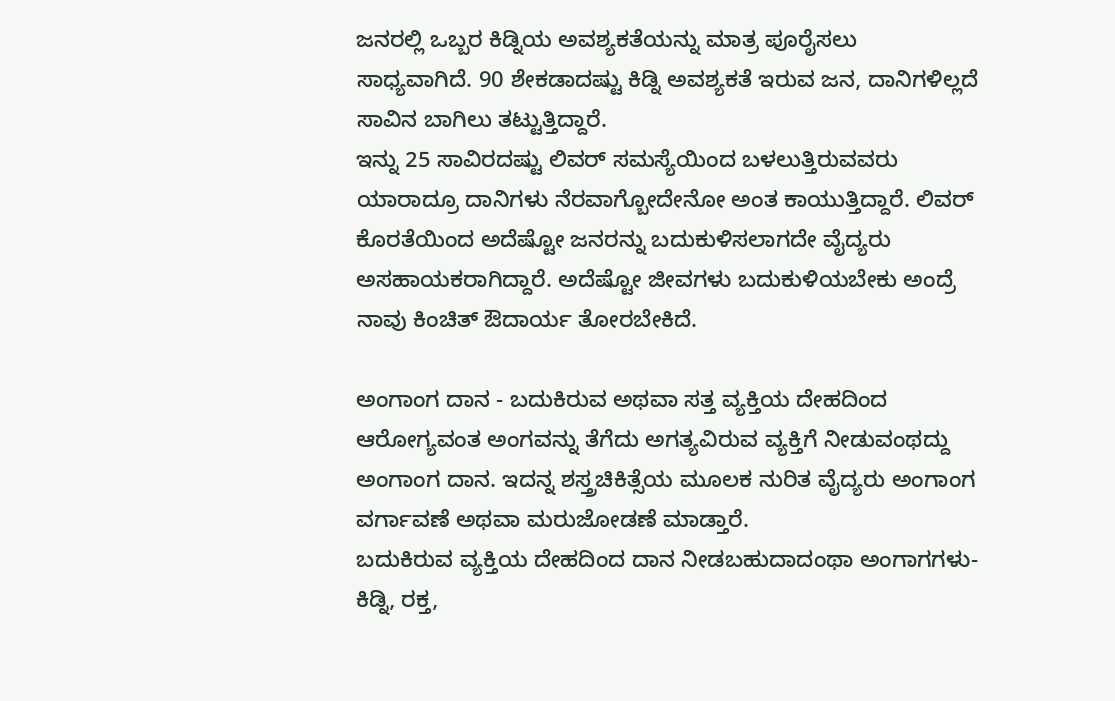ಜನರಲ್ಲಿ ಒಬ್ಬರ ಕಿಡ್ನಿಯ ಅವಶ್ಯಕತೆಯನ್ನು ಮಾತ್ರ ಪೂರೈಸಲು ಸಾಧ್ಯವಾಗಿದೆ. 90 ಶೇಕಡಾದಷ್ಟು ಕಿಡ್ನಿ ಅವಶ್ಯಕತೆ ಇರುವ ಜನ, ದಾನಿಗಳಿಲ್ಲದೆ ಸಾವಿನ ಬಾಗಿಲು ತಟ್ಟುತ್ತಿದ್ದಾರೆ.
ಇನ್ನು 25 ಸಾವಿರದಷ್ಟು ಲಿವರ್ ಸಮಸ್ಯೆಯಿಂದ ಬಳಲುತ್ತಿರುವವರು ಯಾರಾದ್ರೂ ದಾನಿಗಳು ನೆರವಾಗ್ಬೋದೇನೋ ಅಂತ ಕಾಯುತ್ತಿದ್ದಾರೆ. ಲಿವರ್ ಕೊರತೆಯಿಂದ ಅದೆಷ್ಟೋ ಜನರನ್ನು ಬದುಕುಳಿಸಲಾಗದೇ ವೈದ್ಯರು ಅಸಹಾಯಕರಾಗಿದ್ದಾರೆ. ಅದೆಷ್ಟೋ ಜೀವಗಳು ಬದುಕುಳಿಯಬೇಕು ಅಂದ್ರೆ ನಾವು ಕಿಂಚಿತ್ ಔದಾರ್ಯ ತೋರಬೇಕಿದೆ.

ಅಂಗಾಂಗ ದಾನ - ಬದುಕಿರುವ ಅಥವಾ ಸತ್ತ ವ್ಯಕ್ತಿಯ ದೇಹದಿಂದ ಆರೋಗ್ಯವಂತ ಅಂಗವನ್ನು ತೆಗೆದು ಅಗತ್ಯವಿರುವ ವ್ಯಕ್ತಿಗೆ ನೀಡುವಂಥದ್ದು ಅಂಗಾಂಗ ದಾನ. ಇದನ್ನ ಶಸ್ತ್ರಚಿಕಿತ್ಸೆಯ ಮೂಲಕ ನುರಿತ ವೈದ್ಯರು ಅಂಗಾಂಗ ವರ್ಗಾವಣೆ ಅಥವಾ ಮರುಜೋಡಣೆ ಮಾಡ್ತಾರೆ.
ಬದುಕಿರುವ ವ್ಯಕ್ತಿಯ ದೇಹದಿಂದ ದಾನ ನೀಡಬಹುದಾದಂಥಾ ಅಂಗಾಗಗಳು- ಕಿಡ್ನಿ, ರಕ್ತ,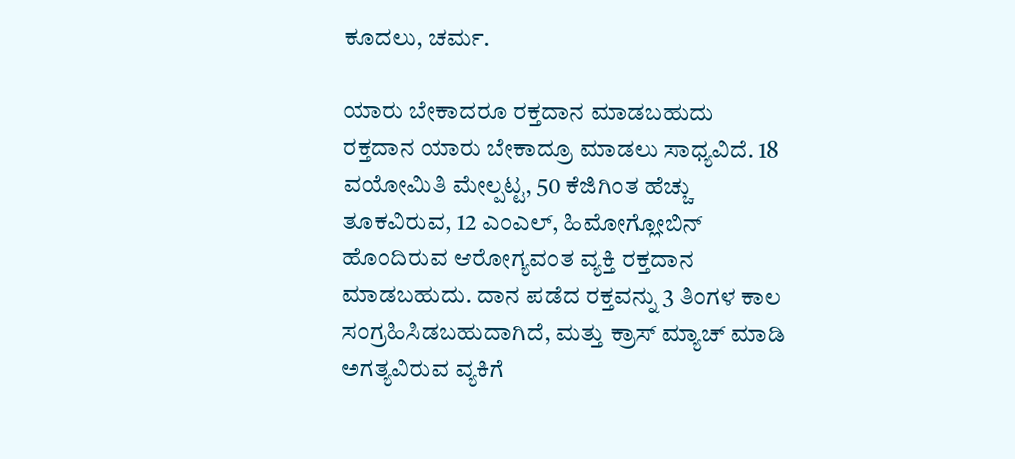ಕೂದಲು, ಚರ್ಮ.

ಯಾರು ಬೇಕಾದರೂ ರಕ್ತದಾನ ಮಾಡಬಹುದು
ರಕ್ತದಾನ ಯಾರು ಬೇಕಾದ್ರೂ ಮಾಡಲು ಸಾಧ್ಯವಿದೆ. 18 ವಯೋಮಿತಿ ಮೇಲ್ಪಟ್ಟ, 50 ಕೆಜಿಗಿಂತ ಹೆಚ್ಚು ತೂಕವಿರುವ, 12 ಎಂಎಲ್, ಹಿಮೋಗ್ಲೋಬಿನ್ ಹೊಂದಿರುವ ಆರೋಗ್ಯವಂತ ವ್ಯಕ್ತಿ ರಕ್ತದಾನ ಮಾಡಬಹುದು. ದಾನ ಪಡೆದ ರಕ್ತವನ್ನು 3 ತಿಂಗಳ ಕಾಲ ಸಂಗ್ರಹಿಸಿಡಬಹುದಾಗಿದೆ, ಮತ್ತು ಕ್ರಾಸ್ ಮ್ಯಾಚ್ ಮಾಡಿ ಅಗತ್ಯವಿರುವ ವ್ಯಕಿಗೆ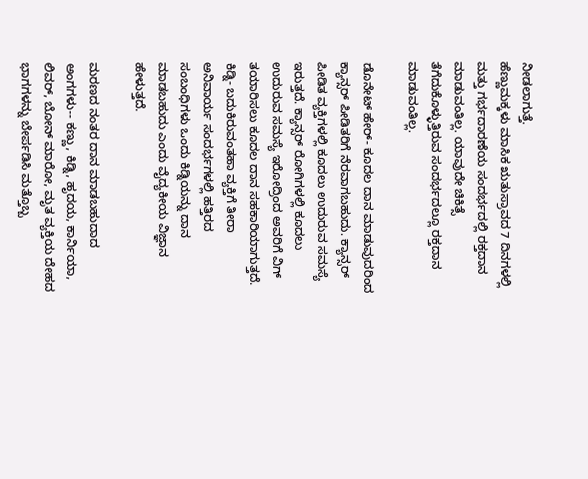ನೀಡಲಾಗುತ್ತೆ.
ಹೆಣ್ಣುಮಕ್ಕಳು ಮಾಸಿಕ ಋತುಸ್ರಾವದ 7 ದಿನಗಳಲ್ಲಿ ಮತ್ತು ಗರ್ಭದಾರಣೆಯ ಸಂದರ್ಭದಲ್ಲಿ ರಕ್ತದಾನ ಮಾಡುವಂತಿಲ್ಲ. ಯಾವುದೇ ಚಿಕಿತ್ಸೆ ತೆಗೆದುಕೊಳ್ಳುತ್ತಿರುವ ಸಂದರ್ಭದಲ್ಲೂ ರಕ್ತದಾನ ಮಾಡುವಂತಿಲ್ಲ.

ಡೊನೇಟ್ ಹೇರ್- ಕೂದಲ ದಾನ ಮಾಡುವುದರಿಂದ ಕ್ಯಾನ್ಸರ್ ಪೀಡಿತರಿಗೆ ನೆರವಾಗಬಹುದು. ಕ್ಯಾನ್ಸರ್ ಪೀಡಿತ ವ್ಯಕ್ತಿಗಳಲ್ಲಿ ಕೂದಲು ಉದುರುವ ಸಮಸ್ಯೆ ಇರುತ್ತದೆ. ಕ್ಯಾನ್ಸರ್ ರೋಗಿಗಳಲ್ಲಿ ಕೂದಲು ಉದುರುವ ಸಮಸ್ಯೆ ಇರೋದ್ರಿಂದ ಅವರಿಗೆ ವಿಗ್ ತಯಾರಿಸಲು ಕೂದಲ ದಾನ ಸಹಕಾರಿಯಾಗುತ್ತದೆ.
ಕಿಡ್ನಿ- ಬದುಕಿರುವಂತಹಾ ವ್ಯಕ್ತಿಗೆ ತೀರಾ ಅನಿವಾರ್ಯ ಸಂದರ್ಭಗಳಲ್ಲಿ ಹತ್ತಿರದ ಸಂಬಂಧಿಗಳು ಒಂದು ಕಿಡ್ನಿಯನ್ನು ದಾನ ಮಾಡಬಹುದು ಎಂದು ವೈದ್ಯಕೀಯ ವಿಜ್ಞಾನ ಹೇಳುತ್ತದೆ.

ಮರಣದ ನಂತರ ದಾನ ಮಾಡಬಹುದಾದ ಅಂಗಗಳು-- ಕಣ್ಣು, ಕಿಡ್ನಿ, ಹೃದಯ, ಕಾರ್ನಿಯಾ, ಲಿವರ್, ಬೋನ್ ಮಾರೋ, ಮೃತ ವ್ಯಕ್ತಿಯ ದೇಹದ ಭಾಗಗಳನ್ನು ಬೇರ್ಪಡಿಸಿ ಮತ್ತೊಬ್ಬ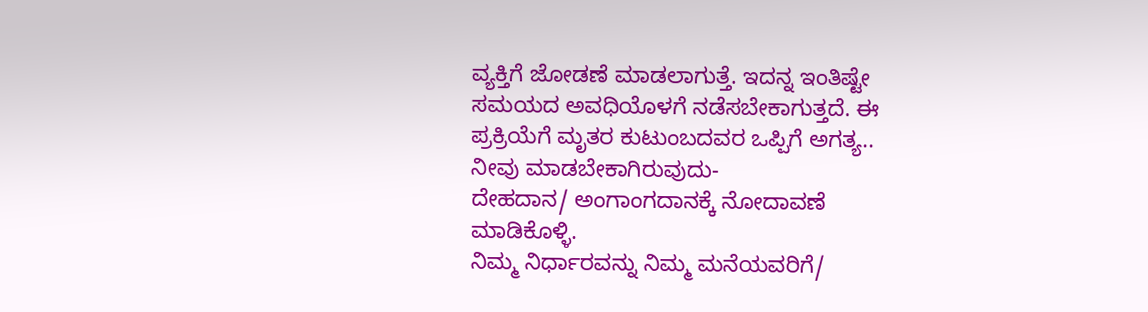ವ್ಯಕ್ತಿಗೆ ಜೋಡಣೆ ಮಾಡಲಾಗುತ್ತೆ. ಇದನ್ನ ಇಂತಿಷ್ಟೇ ಸಮಯದ ಅವಧಿಯೊಳಗೆ ನಡೆಸಬೇಕಾಗುತ್ತದೆ. ಈ ಪ್ರಕ್ರಿಯೆಗೆ ಮೃತರ ಕುಟುಂಬದವರ ಒಪ್ಪಿಗೆ ಅಗತ್ಯ..
ನೀವು ಮಾಡಬೇಕಾಗಿರುವುದು-
ದೇಹದಾನ/ ಅಂಗಾಂಗದಾನಕ್ಕೆ ನೋದಾವಣೆ ಮಾಡಿಕೊಳ್ಳಿ.
ನಿಮ್ಮ ನಿರ್ಧಾರವನ್ನು ನಿಮ್ಮ ಮನೆಯವರಿಗೆ/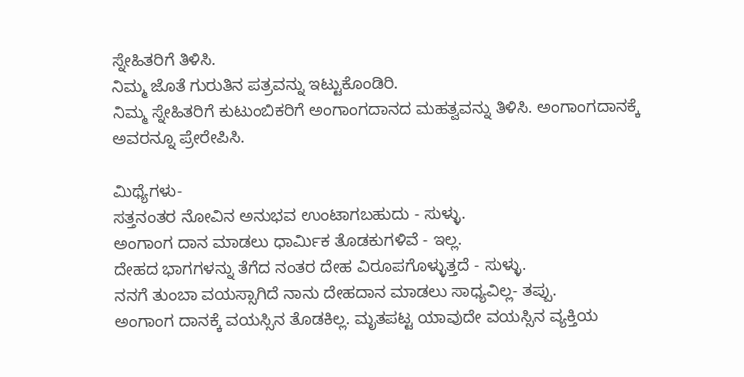ಸ್ನೇಹಿತರಿಗೆ ತಿಳಿಸಿ.
ನಿಮ್ಮ ಜೊತೆ ಗುರುತಿನ ಪತ್ರವನ್ನು ಇಟ್ಟುಕೊಂಡಿರಿ.
ನಿಮ್ಮ ಸ್ನೇಹಿತರಿಗೆ ಕುಟುಂಬಿಕರಿಗೆ ಅಂಗಾಂಗದಾನದ ಮಹತ್ವವನ್ನು ತಿಳಿಸಿ. ಅಂಗಾಂಗದಾನಕ್ಕೆ ಅವರನ್ನೂ ಪ್ರೇರೇಪಿಸಿ.

ಮಿಥ್ಯೆಗಳು-
ಸತ್ತನಂತರ ನೋವಿನ ಅನುಭವ ಉಂಟಾಗಬಹುದು - ಸುಳ್ಳು.
ಅಂಗಾಂಗ ದಾನ ಮಾಡಲು ಧಾರ್ಮಿಕ ತೊಡಕುಗಳಿವೆ - ಇಲ್ಲ.
ದೇಹದ ಭಾಗಗಳನ್ನು ತೆಗೆದ ನಂತರ ದೇಹ ವಿರೂಪಗೊಳ್ಳುತ್ತದೆ - ಸುಳ್ಳು.
ನನಗೆ ತುಂಬಾ ವಯಸ್ಸಾಗಿದೆ ನಾನು ದೇಹದಾನ ಮಾಡಲು ಸಾಧ್ಯವಿಲ್ಲ- ತಪ್ಪು.
ಅಂಗಾಂಗ ದಾನಕ್ಕೆ ವಯಸ್ಸಿನ ತೊಡಕಿಲ್ಲ. ಮೃತಪಟ್ಟ ಯಾವುದೇ ವಯಸ್ಸಿನ ವ್ಯಕ್ತಿಯ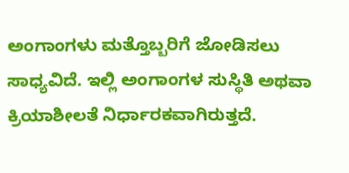ಅಂಗಾಂಗಳು ಮತ್ತೊಬ್ಬರಿಗೆ ಜೋಡಿಸಲು ಸಾಧ್ಯವಿದೆ. ಇಲ್ಲಿ ಅಂಗಾಂಗಳ ಸುಸ್ಥಿತಿ ಅಥವಾ ಕ್ರಿಯಾಶೀಲತೆ ನಿರ್ಧಾರಕವಾಗಿರುತ್ತದೆ.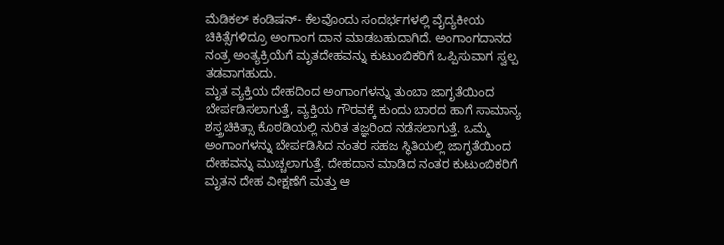ಮೆಡಿಕಲ್ ಕಂಡಿಷನ್- ಕೆಲವೊಂದು ಸಂದರ್ಭಗಳಲ್ಲಿ ವೈದ್ಯಕೀಯ ಚಿಕಿತ್ಸೆಗಳಿದ್ರೂ ಅಂಗಾಂಗ ದಾನ ಮಾಡಬಹುದಾಗಿದೆ. ಅಂಗಾಂಗದಾನದ ನಂತ್ರ ಅಂತ್ಯಕ್ರಿಯೆಗೆ ಮೃತದೇಹವನ್ನು ಕುಟುಂಬಿಕರಿಗೆ ಒಪ್ಪಿಸುವಾಗ ಸ್ವಲ್ಪ ತಡವಾಗಹುದು.
ಮೃತ ವ್ಯಕ್ತಿಯ ದೇಹದಿಂದ ಅಂಗಾಂಗಳನ್ನು ತುಂಬಾ ಜಾಗೃತೆಯಿಂದ ಬೇರ್ಪಡಿಸಲಾಗುತ್ತೆ, ವ್ಯಕ್ತಿಯ ಗೌರವಕ್ಕೆ ಕುಂದು ಬಾರದ ಹಾಗೆ ಸಾಮಾನ್ಯ ಶಸ್ತ್ರಚಿಕಿತ್ಸಾ ಕೊಠಡಿಯಲ್ಲಿ ನುರಿತ ತಜ್ಞರಿಂದ ನಡೆಸಲಾಗುತ್ತೆ. ಒಮ್ಮೆ ಅಂಗಾಂಗಳನ್ನು ಬೇರ್ಪಡಿಸಿದ ನಂತರ ಸಹಜ ಸ್ಥಿತಿಯಲ್ಲಿ ಜಾಗೃತೆಯಿಂದ ದೇಹವನ್ನು ಮುಚ್ಚಲಾಗುತ್ತೆ. ದೇಹದಾನ ಮಾಡಿದ ನಂತರ ಕುಟುಂಬಿಕರಿಗೆ ಮೃತನ ದೇಹ ವೀಕ್ಷಣೆಗೆ ಮತ್ತು ಆ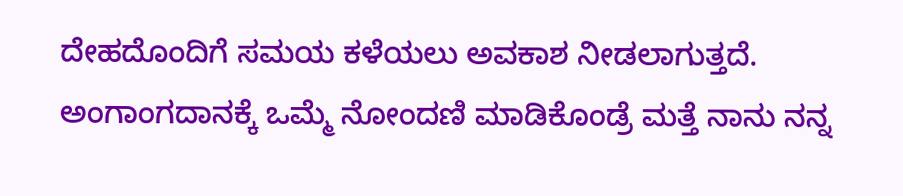ದೇಹದೊಂದಿಗೆ ಸಮಯ ಕಳೆಯಲು ಅವಕಾಶ ನೀಡಲಾಗುತ್ತದೆ.
ಅಂಗಾಂಗದಾನಕ್ಕೆ ಒಮ್ಮೆ ನೋಂದಣಿ ಮಾಡಿಕೊಂಡ್ರೆ ಮತ್ತೆ ನಾನು ನನ್ನ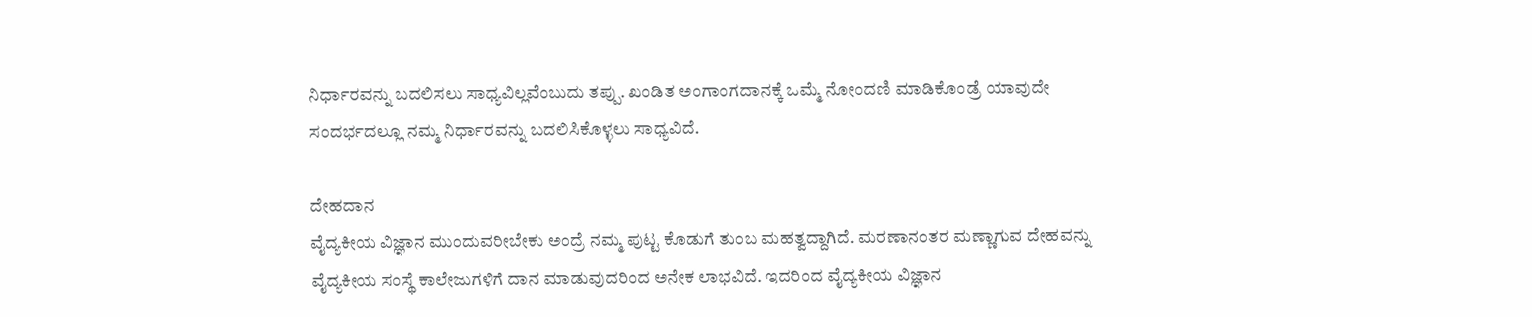ನಿರ್ಧಾರವನ್ನು ಬದಲಿಸಲು ಸಾಧ್ಯವಿಲ್ಲವೆಂಬುದು ತಪ್ಪು. ಖಂಡಿತ ಅಂಗಾಂಗದಾನಕ್ಕೆ ಒಮ್ಮೆ ನೋಂದಣಿ ಮಾಡಿಕೊಂಡ್ರೆ ಯಾವುದೇ ಸಂದರ್ಭದಲ್ಲೂ ನಮ್ಮ ನಿರ್ಧಾರವನ್ನು ಬದಲಿಸಿಕೊಳ್ಳಲು ಸಾಧ್ಯವಿದೆ.

ದೇಹದಾನ
ವೈದ್ಯಕೀಯ ವಿಜ್ಞಾನ ಮುಂದುವರೀಬೇಕು ಅಂದ್ರೆ ನಮ್ಮ ಪುಟ್ಟ ಕೊಡುಗೆ ತುಂಬ ಮಹತ್ವದ್ದಾಗಿದೆ. ಮರಣಾನಂತರ ಮಣ್ಣಾಗುವ ದೇಹವನ್ನು ವೈದ್ಯಕೀಯ ಸಂಸ್ಥೆ ಕಾಲೇಜುಗಳಿಗೆ ದಾನ ಮಾಡುವುದರಿಂದ ಅನೇಕ ಲಾಭವಿದೆ. ಇದರಿಂದ ವೈದ್ಯಕೀಯ ವಿಜ್ಞಾನ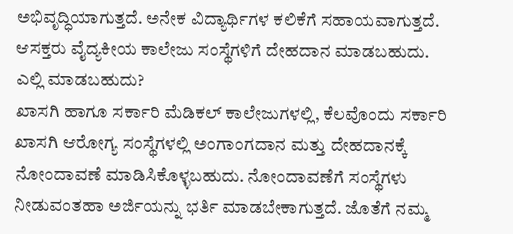ಅಭಿವೃದ್ಧಿಯಾಗುತ್ತದೆ. ಅನೇಕ ವಿದ್ಯಾರ್ಥಿಗಳ ಕಲಿಕೆಗೆ ಸಹಾಯವಾಗುತ್ತದೆ. ಆಸಕ್ತರು ವೈದ್ಯಕೀಯ ಕಾಲೇಜು ಸಂಸ್ಥೆಗಳಿಗೆ ದೇಹದಾನ ಮಾಡಬಹುದು.
ಎಲ್ಲಿ ಮಾಡಬಹುದು?
ಖಾಸಗಿ ಹಾಗೂ ಸರ್ಕಾರಿ ಮೆಡಿಕಲ್ ಕಾಲೇಜುಗಳಲ್ಲಿ, ಕೆಲವೊಂದು ಸರ್ಕಾರಿ ಖಾಸಗಿ ಆರೋಗ್ಯ ಸಂಸ್ಥೆಗಳಲ್ಲಿ ಅಂಗಾಂಗದಾನ ಮತ್ತು ದೇಹದಾನಕ್ಕೆ ನೋಂದಾವಣೆ ಮಾಡಿಸಿಕೊಳ್ಳಬಹುದು. ನೋಂದಾವಣೆಗೆ ಸಂಸ್ಥೆಗಳು ನೀಡುವಂತಹಾ ಅರ್ಜಿಯನ್ನು ಭರ್ತಿ ಮಾಡಬೇಕಾಗುತ್ತದೆ. ಜೊತೆಗೆ ನಮ್ಮ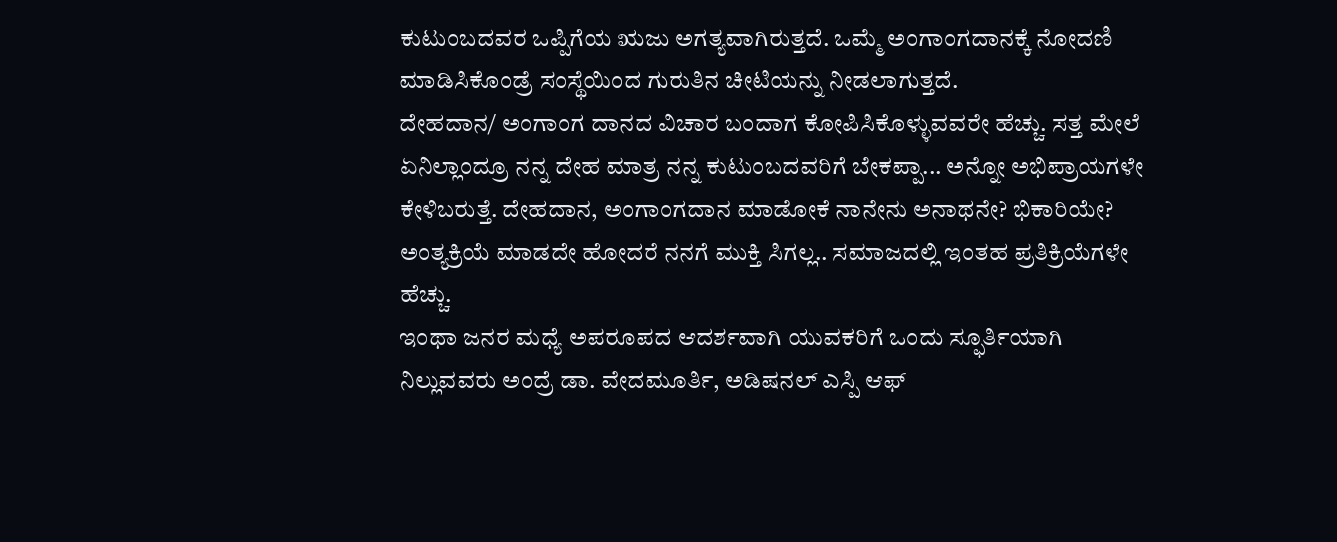ಕುಟುಂಬದವರ ಒಪ್ಪಿಗೆಯ ಋಜು ಅಗತ್ಯವಾಗಿರುತ್ತದೆ. ಒಮ್ಮೆ ಅಂಗಾಂಗದಾನಕ್ಕೆ ನೋದಣಿ ಮಾಡಿಸಿಕೊಂಡ್ರೆ ಸಂಸ್ಥೆಯಿಂದ ಗುರುತಿನ ಚೀಟಿಯನ್ನು ನೀಡಲಾಗುತ್ತದೆ.
ದೇಹದಾನ/ ಅಂಗಾಂಗ ದಾನದ ವಿಚಾರ ಬಂದಾಗ ಕೋಪಿಸಿಕೊಳ್ಳುವವರೇ ಹೆಚ್ಚು. ಸತ್ತ ಮೇಲೆ ಏನಿಲ್ಲಾಂದ್ರೂ ನನ್ನ ದೇಹ ಮಾತ್ರ ನನ್ನ ಕುಟುಂಬದವರಿಗೆ ಬೇಕಪ್ಪಾ... ಅನ್ನೋ ಅಭಿಪ್ರಾಯಗಳೇ ಕೇಳಿಬರುತ್ತೆ. ದೇಹದಾನ, ಅಂಗಾಂಗದಾನ ಮಾಡೋಕೆ ನಾನೇನು ಅನಾಥನೇ? ಭಿಕಾರಿಯೇ? ಅಂತ್ಯಕ್ರಿಯೆ ಮಾಡದೇ ಹೋದರೆ ನನಗೆ ಮುಕ್ತಿ ಸಿಗಲ್ಲ.. ಸಮಾಜದಲ್ಲಿ ಇಂತಹ ಪ್ರತಿಕ್ರಿಯೆಗಳೇ ಹೆಚ್ಚು.
ಇಂಥಾ ಜನರ ಮಧ್ಯೆ ಅಪರೂಪದ ಆದರ್ಶವಾಗಿ ಯುವಕರಿಗೆ ಒಂದು ಸ್ಫೂರ್ತಿಯಾಗಿ ನಿಲ್ಲುವವರು ಅಂದ್ರೆ ಡಾ. ವೇದಮೂರ್ತಿ, ಅಡಿಷನಲ್ ಎಸ್ಪಿ ಆಫ್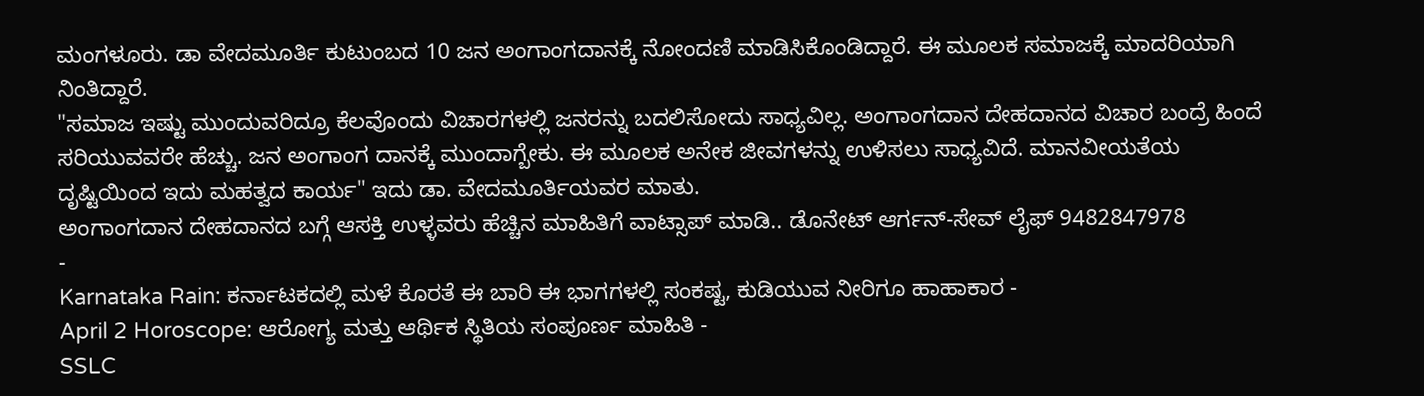ಮಂಗಳೂರು. ಡಾ ವೇದಮೂರ್ತಿ ಕುಟುಂಬದ 10 ಜನ ಅಂಗಾಂಗದಾನಕ್ಕೆ ನೋಂದಣಿ ಮಾಡಿಸಿಕೊಂಡಿದ್ದಾರೆ. ಈ ಮೂಲಕ ಸಮಾಜಕ್ಕೆ ಮಾದರಿಯಾಗಿ ನಿಂತಿದ್ದಾರೆ.
"ಸಮಾಜ ಇಷ್ಟು ಮುಂದುವರಿದ್ರೂ ಕೆಲವೊಂದು ವಿಚಾರಗಳಲ್ಲಿ ಜನರನ್ನು ಬದಲಿಸೋದು ಸಾಧ್ಯವಿಲ್ಲ. ಅಂಗಾಂಗದಾನ ದೇಹದಾನದ ವಿಚಾರ ಬಂದ್ರೆ ಹಿಂದೆ ಸರಿಯುವವರೇ ಹೆಚ್ಚು. ಜನ ಅಂಗಾಂಗ ದಾನಕ್ಕೆ ಮುಂದಾಗ್ಬೇಕು. ಈ ಮೂಲಕ ಅನೇಕ ಜೀವಗಳನ್ನು ಉಳಿಸಲು ಸಾಧ್ಯವಿದೆ. ಮಾನವೀಯತೆಯ ದೃಷ್ಟಿಯಿಂದ ಇದು ಮಹತ್ವದ ಕಾರ್ಯ" ಇದು ಡಾ. ವೇದಮೂರ್ತಿಯವರ ಮಾತು.
ಅಂಗಾಂಗದಾನ ದೇಹದಾನದ ಬಗ್ಗೆ ಆಸಕ್ತಿ ಉಳ್ಳವರು ಹೆಚ್ಚಿನ ಮಾಹಿತಿಗೆ ವಾಟ್ಸಾಪ್ ಮಾಡಿ.. ಡೊನೇಟ್ ಆರ್ಗನ್-ಸೇವ್ ಲೈಫ್ 9482847978
-
Karnataka Rain: ಕರ್ನಾಟಕದಲ್ಲಿ ಮಳೆ ಕೊರತೆ ಈ ಬಾರಿ ಈ ಭಾಗಗಳಲ್ಲಿ ಸಂಕಷ್ಟ, ಕುಡಿಯುವ ನೀರಿಗೂ ಹಾಹಾಕಾರ -
April 2 Horoscope: ಆರೋಗ್ಯ ಮತ್ತು ಆರ್ಥಿಕ ಸ್ಥಿತಿಯ ಸಂಪೂರ್ಣ ಮಾಹಿತಿ -
SSLC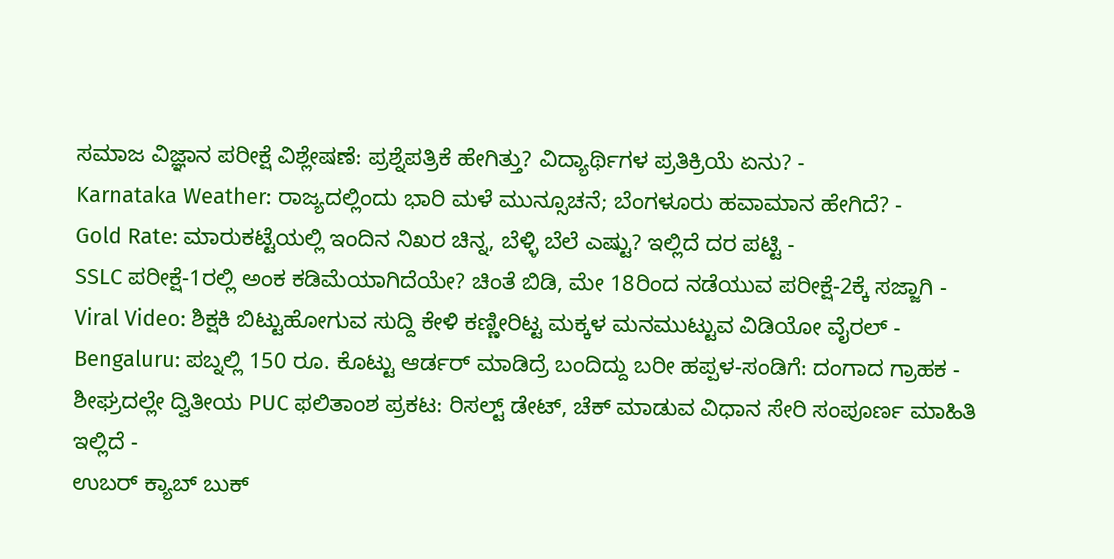ಸಮಾಜ ವಿಜ್ಞಾನ ಪರೀಕ್ಷೆ ವಿಶ್ಲೇಷಣೆ: ಪ್ರಶ್ನೆಪತ್ರಿಕೆ ಹೇಗಿತ್ತು? ವಿದ್ಯಾರ್ಥಿಗಳ ಪ್ರತಿಕ್ರಿಯೆ ಏನು? -
Karnataka Weather: ರಾಜ್ಯದಲ್ಲಿಂದು ಭಾರಿ ಮಳೆ ಮುನ್ಸೂಚನೆ; ಬೆಂಗಳೂರು ಹವಾಮಾನ ಹೇಗಿದೆ? -
Gold Rate: ಮಾರುಕಟ್ಟೆಯಲ್ಲಿ ಇಂದಿನ ನಿಖರ ಚಿನ್ನ, ಬೆಳ್ಳಿ ಬೆಲೆ ಎಷ್ಟು? ಇಲ್ಲಿದೆ ದರ ಪಟ್ಟಿ -
SSLC ಪರೀಕ್ಷೆ-1ರಲ್ಲಿ ಅಂಕ ಕಡಿಮೆಯಾಗಿದೆಯೇ? ಚಿಂತೆ ಬಿಡಿ, ಮೇ 18ರಿಂದ ನಡೆಯುವ ಪರೀಕ್ಷೆ-2ಕ್ಕೆ ಸಜ್ಜಾಗಿ -
Viral Video: ಶಿಕ್ಷಕಿ ಬಿಟ್ಟುಹೋಗುವ ಸುದ್ದಿ ಕೇಳಿ ಕಣ್ಣೀರಿಟ್ಟ ಮಕ್ಕಳ ಮನಮುಟ್ಟುವ ವಿಡಿಯೋ ವೈರಲ್ -
Bengaluru: ಪಬ್ನಲ್ಲಿ 150 ರೂ. ಕೊಟ್ಟು ಆರ್ಡರ್ ಮಾಡಿದ್ರೆ ಬಂದಿದ್ದು ಬರೀ ಹಪ್ಪಳ-ಸಂಡಿಗೆ: ದಂಗಾದ ಗ್ರಾಹಕ -
ಶೀಘ್ರದಲ್ಲೇ ದ್ವಿತೀಯ PUC ಫಲಿತಾಂಶ ಪ್ರಕಟ: ರಿಸಲ್ಟ್ ಡೇಟ್, ಚೆಕ್ ಮಾಡುವ ವಿಧಾನ ಸೇರಿ ಸಂಪೂರ್ಣ ಮಾಹಿತಿ ಇಲ್ಲಿದೆ -
ಉಬರ್ ಕ್ಯಾಬ್ ಬುಕ್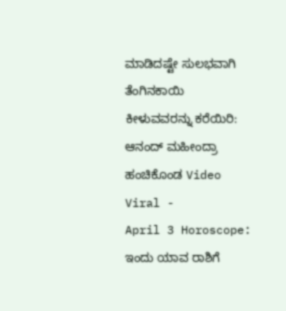ಮಾಡಿದಷ್ಟೇ ಸುಲಭವಾಗಿ ತೆಂಗಿನಕಾಯಿ ಕೀಳುವವರನ್ನು ಕರೆಯಿರಿ: ಆನಂದ್ ಮಹೀಂದ್ರಾ ಹಂಚಿಕೊಂಡ Video Viral -
April 3 Horoscope: ಇಂದು ಯಾವ ರಾಶಿಗೆ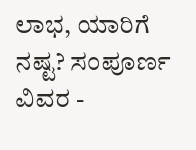ಲಾಭ, ಯಾರಿಗೆ ನಷ್ಟ? ಸಂಪೂರ್ಣ ವಿವರ -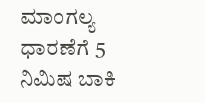ಮಾಂಗಲ್ಯ ಧಾರಣೆಗೆ 5 ನಿಮಿಷ ಬಾಕಿ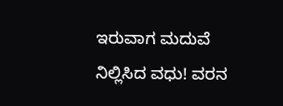ಇರುವಾಗ ಮದುವೆ ನಿಲ್ಲಿಸಿದ ವಧು! ವರನ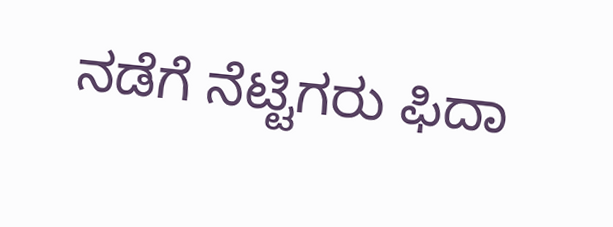ನಡೆಗೆ ನೆಟ್ಟಿಗರು ಫಿದಾ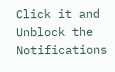Click it and Unblock the Notifications